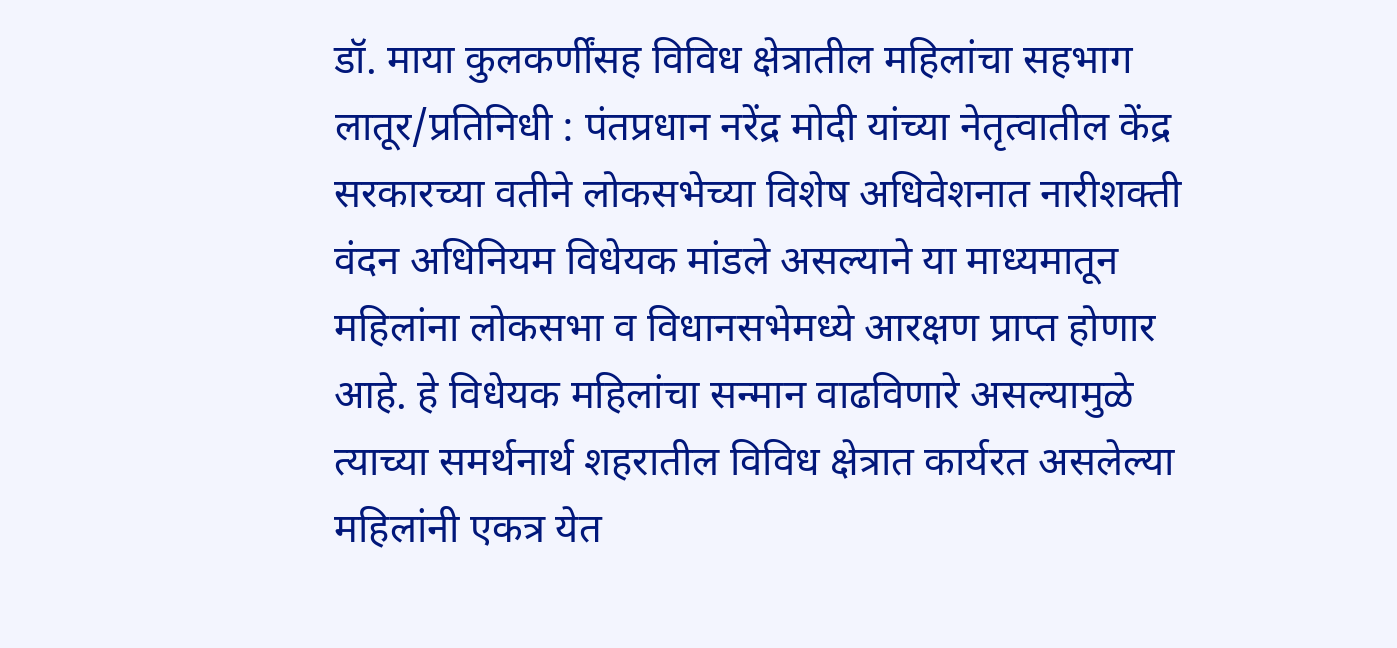डॉ. माया कुलकर्णींसह विविध क्षेत्रातील महिलांचा सहभाग लातूर/प्रतिनिधी : पंतप्रधान नरेंद्र मोदी यांच्या नेतृत्वातील केंद्र सरकारच्या वतीने लोकसभेच्या विशेष अधिवेशनात नारीशक्ती वंदन अधिनियम विधेयक मांडले असल्याने या माध्यमातून महिलांना लोकसभा व विधानसभेमध्ये आरक्षण प्राप्त होणार आहे. हे विधेयक महिलांचा सन्मान वाढविणारे असल्यामुळे त्याच्या समर्थनार्थ शहरातील विविध क्षेत्रात कार्यरत असलेल्या महिलांनी एकत्र येत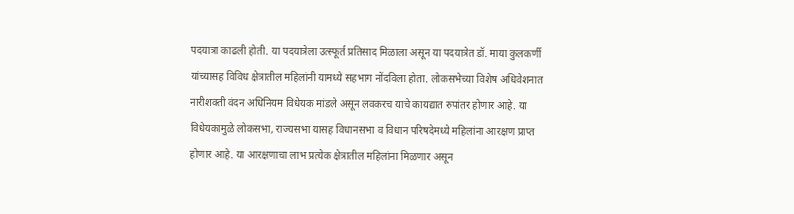पदयात्रा काढली होती. या पदयात्रेला उत्स्फूर्त प्रतिसाद मिळाला असून या पदयात्रेत डॉ. माया कुलकर्णी यांच्यासह विविध क्षेत्रातील महिलांनी यामध्ये सहभाग नोंदविला होता. लोकसभेच्या विशेष अधिवेशनात नारीशक्ती वंदन अधिनियम विधेयक मांडले असून लवकरच याचे कायद्यात रुपांतर होणार आहे. या विधेयकामुळे लोकसभा, राज्यसभा यासह विधानसभा व विधान परिषदेमध्ये महिलांना आरक्षण प्राप्त होणार आहे. या आरक्षणाचा लाभ प्रत्येक क्षेत्रातील महिलांना मिळणार असून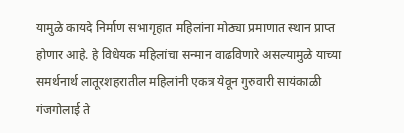यामुळे कायदे निर्माण सभागृहात महिलांना मोठ्या प्रमाणात स्थान प्राप्त होणार आहे. हे विधेयक महिलांचा सन्मान वाढविणारे असल्यामुळे याच्या समर्थनार्थ लातूरशहरातील महिलांनी एकत्र येवून गुरुवारी सायंकाळी गंजगोलाई ते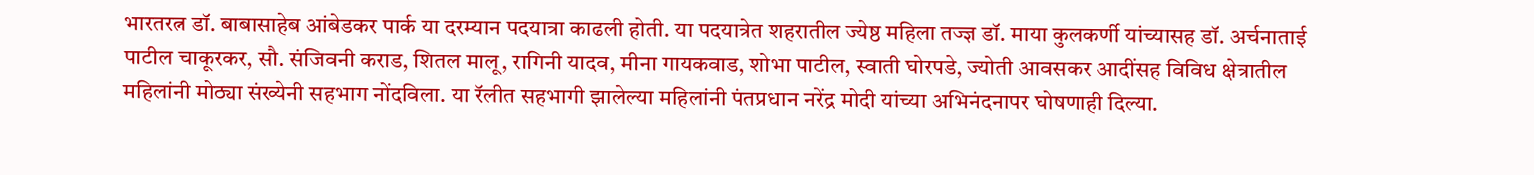भारतरत्न डॉ. बाबासाहेब आंबेडकर पार्क या दरम्यान पदयात्रा काढली होती. या पदयात्रेत शहरातील ज्येष्ठ महिला तज्ज्ञ डॉ. माया कुलकर्णी यांच्यासह डॉ. अर्चनाताई पाटील चाकूरकर, सौ. संजिवनी कराड, शितल मालू, रागिनी यादव, मीना गायकवाड, शोभा पाटील, स्वाती घोरपडे, ज्योती आवसकर आदींसह विविध क्षेत्रातील महिलांनी मोठ्या संख्येनी सहभाग नोंदविला. या रॅलीत सहभागी झालेल्या महिलांनी पंतप्रधान नरेंद्र मोदी यांच्या अभिनंदनापर घोषणाही दिल्या.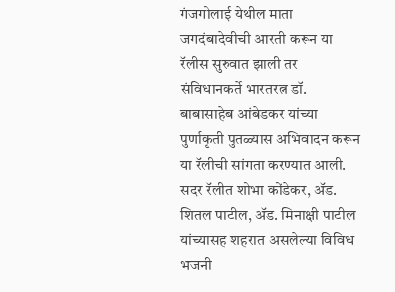गंजगोलाई येथील माता जगदंबादेवीची आरती करून या रॅलीस सुरुवात झाली तर संविधानकर्ते भारतरत्न डॉ. बाबासाहेब आंबेडकर यांच्या पुर्णाकृती पुतळ्यास अभिवादन करून या रॅलीची सांगता करण्यात आली. सदर रॅलीत शोभा कोंडेकर, ॲड. शितल पाटील, ॲड. मिनाक्षी पाटील यांच्यासह शहरात असलेल्या विविध भजनी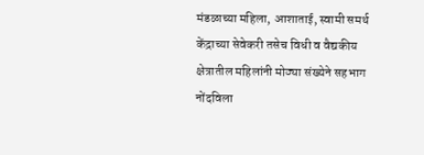मंडळाच्या महिला, आशाताई, स्वामी समर्थ केंद्राच्या सेवेकरी तसेच विधी व वैद्यकीय क्षेत्रातील महिलांनी मोठ्या संख्येने सहभाग नोंदविला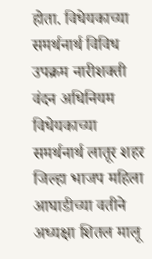होता. विधेयकाच्या समर्थनार्थ विविध उपक्रम नारीशक्ती वंदन अधिनियम विधेयकाच्या समर्थनार्थ लातूर शहर जिल्हा भाजप महिला आघाडीच्या वतीने अध्यक्षा शितल मालू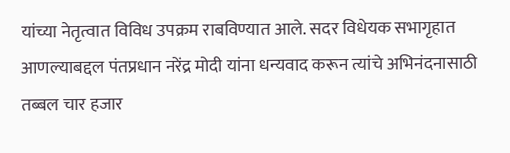यांच्या नेतृत्वात विविध उपक्रम राबविण्यात आले. सदर विधेयक सभागृहात आणल्याबद्दल पंतप्रधान नरेंद्र मोदी यांना धन्यवाद करून त्यांचे अभिनंदनासाठी तब्बल चार हजार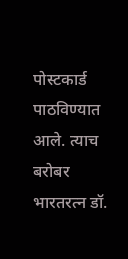पोस्टकार्ड पाठविण्यात आले. त्याच बरोबर भारतरत्न डॉ.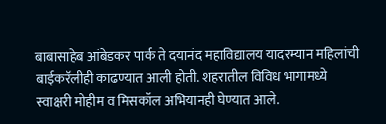बाबासाहेब आंबेडकर पार्क ते दयानंद महाविद्यालय यादरम्यान महिलांची बाईकरॅलीही काढण्यात आली होती. शहरातील विविध भागामध्ये स्वाक्षरी मोहीम व मिसकॉल अभियानही घेण्यात आले.